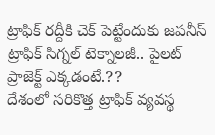ట్రాఫిక్ రద్దీకి చెక్ పెట్టేందుకు జపనీస్ ట్రాఫిక్ సిగ్నల్ టెక్నాలజీ.. పైలట్ ప్రాజెక్ట్ ఎక్కడంటే.??
దేశంలో సరికొత్త ట్రాఫిక్ వ్యవస్థ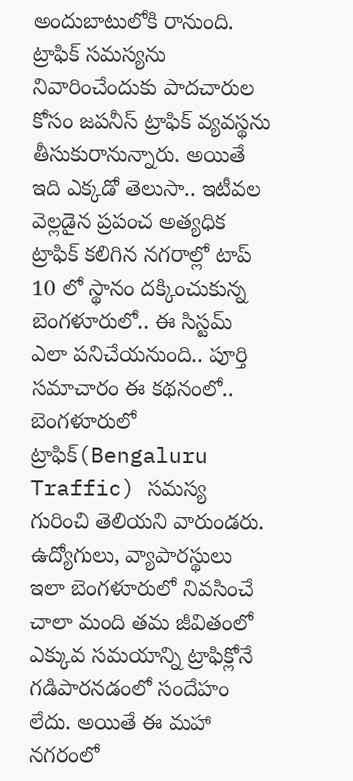అందుబాటులోకి రానుంది. ట్రాఫిక్ సమస్యను నివారించేందుకు పాదచారుల కోసం జపనీస్ ట్రాఫిక్ వ్యవస్థను తీసుకురానున్నారు. అయితే ఇది ఎక్కడో తెలుసా.. ఇటీవల వెల్లడైన ప్రపంచ అత్యధిక ట్రాఫిక్ కలిగిన నగరాల్లో టాప్ 10 లో స్థానం దక్కించుకున్న బెంగళూరులో.. ఈ సిస్టమ్ ఎలా పనిచేయనుంది.. పూర్తి సమాచారం ఈ కథనంలో..
బెంగళూరులో ట్రాఫిక్(Bengaluru Traffic) సమస్య గురించి తెలియని వారుండరు. ఉద్యోగులు, వ్యాపారస్థులు ఇలా బెంగళూరులో నివసించే చాలా మంది తమ జీవితంలో ఎక్కువ సమయాన్ని ట్రాఫిక్లోనే గడిపారనడంలో సందేహం లేదు. అయితే ఈ మహా నగరంలో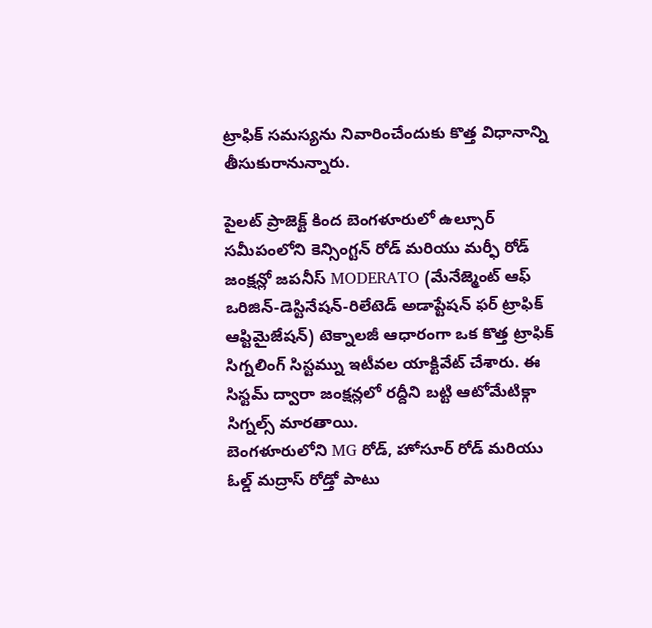ట్రాఫిక్ సమస్యను నివారించేందుకు కొత్త విధానాన్ని తీసుకురానున్నారు.

పైలట్ ప్రాజెక్ట్ కింద బెంగళూరులో ఉల్సూర్ సమీపంలోని కెన్సింగ్టన్ రోడ్ మరియు మర్ఫీ రోడ్ జంక్షన్లో జపనీస్ MODERATO (మేనేజ్మెంట్ ఆఫ్ ఒరిజిన్-డెస్టినేషన్-రిలేటెడ్ అడాప్టేషన్ ఫర్ ట్రాఫిక్ ఆప్టిమైజేషన్) టెక్నాలజీ ఆధారంగా ఒక కొత్త ట్రాఫిక్ సిగ్నలింగ్ సిస్టమ్ను ఇటీవల యాక్టివేట్ చేశారు. ఈ సిస్టమ్ ద్వారా జంక్షన్లలో రద్దీని బట్టి ఆటోమేటిక్గా సిగ్నల్స్ మారతాయి.
బెంగళూరులోని MG రోడ్, హోసూర్ రోడ్ మరియు ఓల్డ్ మద్రాస్ రోడ్తో పాటు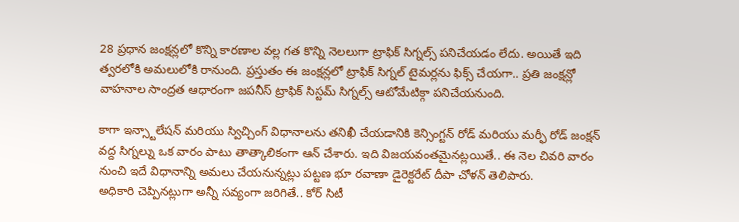28 ప్రధాన జంక్షన్లలో కొన్ని కారణాల వల్ల గత కొన్ని నెలలుగా ట్రాఫిక్ సిగ్నల్స్ పనిచేయడం లేదు. అయితే ఇది త్వరలోకి అమలులోకి రానుంది. ప్రస్తుతం ఈ జంక్షన్లలో ట్రాఫిక్ సిగ్నల్ టైమర్లను ఫిక్స్ చేయగా.. ప్రతి జంక్షన్లో వాహనాల సాంద్రత ఆధారంగా జపనీస్ ట్రాఫిక్ సిస్టమ్ సిగ్నల్స్ ఆటోమేటిక్గా పనిచేయనుంది.

కాగా ఇన్స్టాలేషన్ మరియు స్విచ్చింగ్ విధానాలను తనిఖీ చేయడానికి కెన్సింగ్టన్ రోడ్ మరియు మర్ఫీ రోడ్ జంక్షన్ వద్ద సిగ్నల్ను ఒక వారం పాటు తాత్కాలికంగా ఆన్ చేశారు. ఇది విజయవంతమైనట్లయితే.. ఈ నెల చివరి వారం నుంచి ఇదే విధానాన్ని అమలు చేయనున్నట్లు పట్టణ భూ రవాణా డైరెక్టరేట్ దీపా చోళన్ తెలిపారు.
అధికారి చెప్పినట్లుగా అన్నీ సవ్యంగా జరిగితే.. కోర్ సిటీ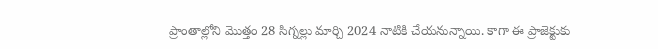ప్రాంతాల్లోని మొత్తం 28 సిగ్నల్లు మార్చి 2024 నాటికి చేయనున్నాయి. కాగా ఈ ప్రాజెక్టుకు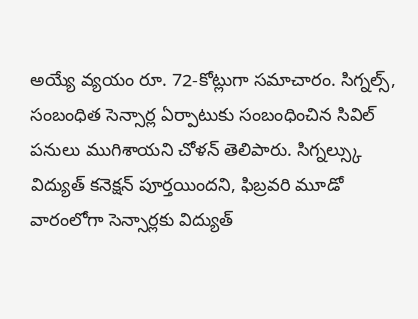అయ్యే వ్యయం రూ. 72-కోట్లుగా సమాచారం. సిగ్నల్స్, సంబంధిత సెన్సార్ల ఏర్పాటుకు సంబంధించిన సివిల్ పనులు ముగిశాయని చోళన్ తెలిపారు. సిగ్నల్స్కు విద్యుత్ కనెక్షన్ పూర్తయిందని, ఫిబ్రవరి మూడో వారంలోగా సెన్సార్లకు విద్యుత్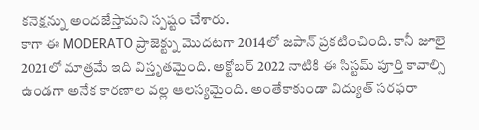కనెక్షన్ను అందజేస్తామని స్పష్టం చేశారు.
కాగా ఈ MODERATO ప్రాజెక్ట్ను మొదటగా 2014లో జపాన్ ప్రకటించింది. కానీ జూలై 2021లో మాత్రమే ఇది విస్తృతమైంది. అక్టోబర్ 2022 నాటికి ఈ సిస్టమ్ పూర్తి కావాల్సి ఉండగా అనేక కారణాల వల్ల ఆలస్యమైంది. అంతేకాకుండా విద్యుత్ సరఫరా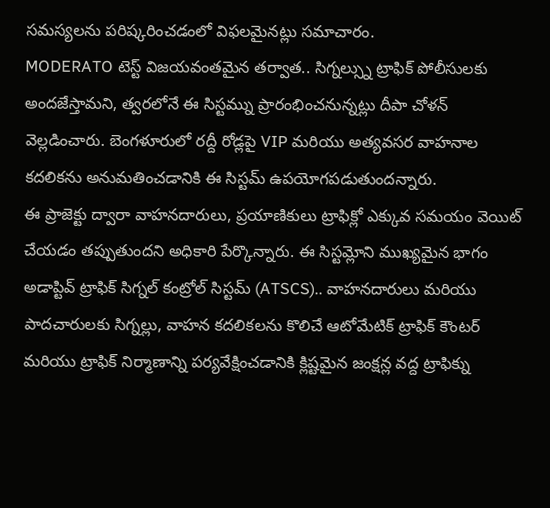సమస్యలను పరిష్కరించడంలో విఫలమైనట్లు సమాచారం.
MODERATO టెస్ట్ విజయవంతమైన తర్వాత.. సిగ్నల్స్ను ట్రాఫిక్ పోలీసులకు అందజేస్తామని, త్వరలోనే ఈ సిస్టమ్ను ప్రారంభించనున్నట్లు దీపా చోళన్ వెల్లడించారు. బెంగళూరులో రద్దీ రోడ్లపై VIP మరియు అత్యవసర వాహనాల కదలికను అనుమతించడానికి ఈ సిస్టమ్ ఉపయోగపడుతుందన్నారు.
ఈ ప్రాజెక్టు ద్వారా వాహనదారులు, ప్రయాణికులు ట్రాఫిక్లో ఎక్కువ సమయం వెయిట్ చేయడం తప్పుతుందని అధికారి పేర్కొన్నారు. ఈ సిస్టమ్లోని ముఖ్యమైన భాగం అడాప్టివ్ ట్రాఫిక్ సిగ్నల్ కంట్రోల్ సిస్టమ్ (ATSCS).. వాహనదారులు మరియు పాదచారులకు సిగ్నల్లు, వాహన కదలికలను కొలిచే ఆటోమేటిక్ ట్రాఫిక్ కౌంటర్ మరియు ట్రాఫిక్ నిర్మాణాన్ని పర్యవేక్షించడానికి క్లిష్టమైన జంక్షన్ల వద్ద ట్రాఫిక్ను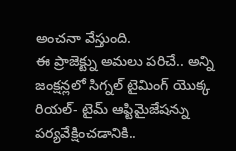అంచనా వేస్తుంది.
ఈ ప్రాజెక్ట్ను అమలు పరిచే.. అన్ని జంక్షన్లలో సిగ్నల్ టైమింగ్ యొక్క రియల్- టైమ్ ఆప్టిమైజేషన్ను పర్యవేక్షించడానికి..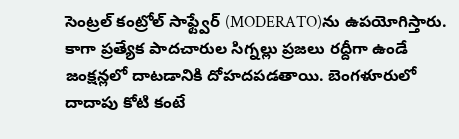సెంట్రల్ కంట్రోల్ సాఫ్ట్వేర్ (MODERATO)ను ఉపయోగిస్తారు. కాగా ప్రత్యేక పాదచారుల సిగ్నల్లు ప్రజలు రద్దీగా ఉండే జంక్షన్లలో దాటడానికి దోహదపడతాయి. బెంగళూరులో దాదాపు కోటి కంటే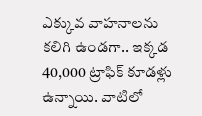ఎక్కువ వాహనాలను కలిగి ఉండగా.. ఇక్కడ 40,000 ట్రాఫిక్ కూడళ్లు ఉన్నాయి. వాటిలో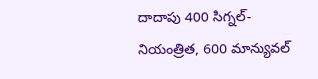దాదాపు 400 సిగ్నల్-నియంత్రిత, 600 మాన్యువల్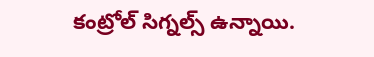కంట్రోల్ సిగ్నల్స్ ఉన్నాయి.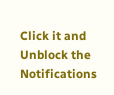Click it and Unblock the Notifications